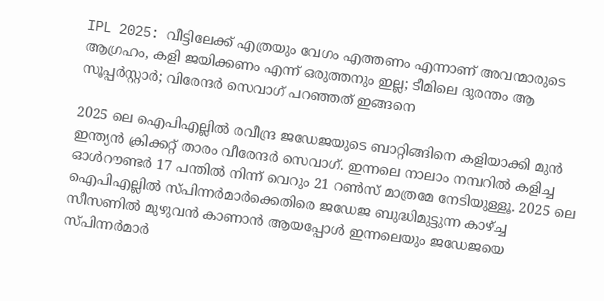IPL 2025: വീട്ടിലേക്ക് എത്രയും വേഗം എത്തണം എന്നാണ് അവന്മാരുടെ ആഗ്രഹം, കളി ജയിക്കണം എന്ന് ഒരുത്തനും ഇല്ല; ടീമിലെ ദുരന്തം ആ സൂപ്പർസ്റ്റാർ; വിരേന്ദർ സെവാഗ് പറഞ്ഞത് ഇങ്ങനെ

2025 ലെ ഐ‌പി‌എല്ലിൽ രവീന്ദ്ര ജഡേജയുടെ ബാറ്റിങ്ങിനെ കളിയാക്കി മുൻ ഇന്ത്യൻ ക്രിക്കറ്റ് താരം വീരേന്ദർ സെവാഗ്. ഇന്നലെ നാലാം നമ്പറിൽ കളിച്ച ഓൾറൗണ്ടർ 17 പന്തിൽ നിന്ന് വെറും 21 റൺസ് മാത്രമേ നേടിയുള്ളൂ. 2025 ലെ ഐ‌പി‌എല്ലിൽ സ്പിന്നർമാർക്കെതിരെ ജഡേജ ബുദ്ധിമുട്ടുന്ന കാഴ്ച്ച സീസണിൽ മുഴുവൻ കാണാൻ ആയപ്പോൾ ഇന്നലെയും ജഡേജയെ സ്പിന്നർമാർ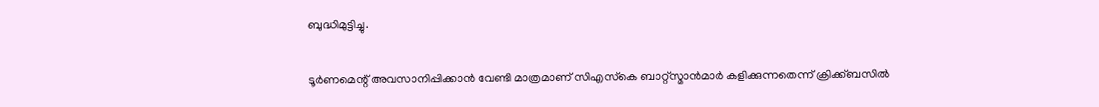ബുദ്ധിമുട്ടിച്ചു.

ടൂർണമെന്റ് അവസാനിപ്പിക്കാൻ വേണ്ടി മാത്രമാണ് സിഎസ്‌കെ ബാറ്റ്‌സ്മാൻമാർ കളിക്കുന്നതെന്ന് ക്രിക്ക്ബസിൽ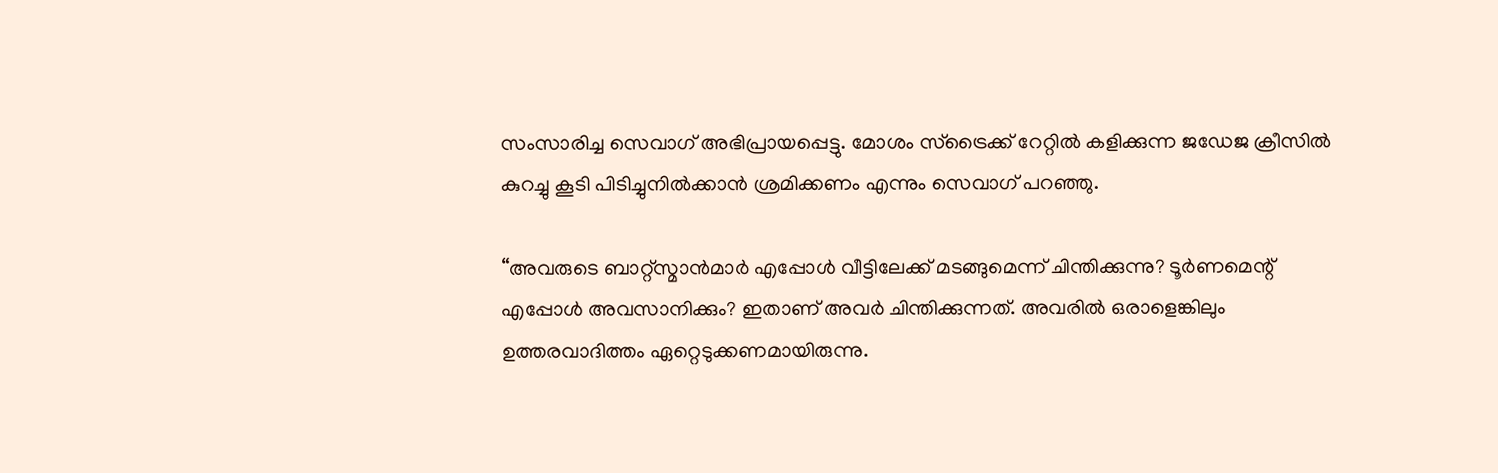സംസാരിച്ച സെവാഗ് അഭിപ്രായപ്പെട്ടു. മോശം സ്‌ട്രൈക്ക് റേറ്റിൽ കളിക്കുന്ന ജഡേജ ക്രീസിൽ കുറച്ചു കൂടി പിടിച്ചുനിൽക്കാൻ ശ്രമിക്കണം എന്നും സെവാഗ് പറഞ്ഞു.

“അവരുടെ ബാറ്റ്‌സ്മാൻമാർ എപ്പോൾ വീട്ടിലേക്ക് മടങ്ങുമെന്ന് ചിന്തിക്കുന്നു? ടൂർണമെന്റ് എപ്പോൾ അവസാനിക്കും? ഇതാണ് അവർ ചിന്തിക്കുന്നത്. അവരിൽ ഒരാളെങ്കിലും ഉത്തരവാദിത്തം ഏറ്റെടുക്കണമായിരുന്നു.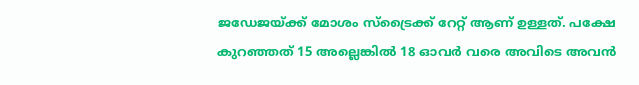ജഡേജയ്ക്ക് മോശം സ്‌ട്രൈക്ക് റേറ്റ് ആണ് ഉള്ളത്. പക്ഷേ കുറഞ്ഞത് 15 അല്ലെങ്കിൽ 18 ഓവർ വരെ അവിടെ അവൻ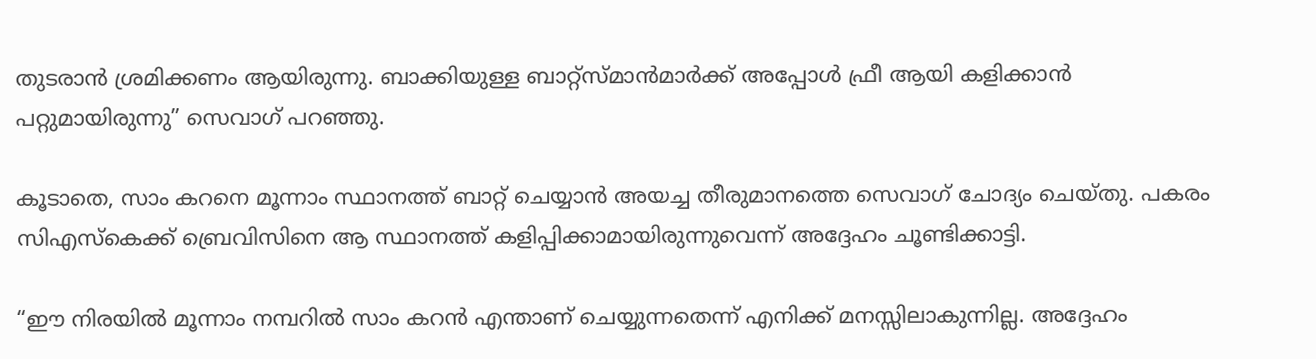തുടരാൻ ശ്രമിക്കണം ആയിരുന്നു. ബാക്കിയുള്ള ബാറ്റ്‌സ്മാൻമാർക്ക് അപ്പോൾ ഫ്രീ ആയി കളിക്കാൻ പറ്റുമായിരുന്നു” സെവാഗ് പറഞ്ഞു.

കൂടാതെ, സാം കറനെ മൂന്നാം സ്ഥാനത്ത് ബാറ്റ് ചെയ്യാൻ അയച്ച തീരുമാനത്തെ സെവാഗ് ചോദ്യം ചെയ്തു. പകരം സി‌എസ്‌കെക്ക് ബ്രെവിസിനെ ആ സ്ഥാനത്ത് കളിപ്പിക്കാമായിരുന്നുവെന്ന് അദ്ദേഹം ചൂണ്ടിക്കാട്ടി.

“ഈ നിരയിൽ മൂന്നാം നമ്പറിൽ സാം കറൻ എന്താണ് ചെയ്യുന്നതെന്ന് എനിക്ക് മനസ്സിലാകുന്നില്ല. അദ്ദേഹം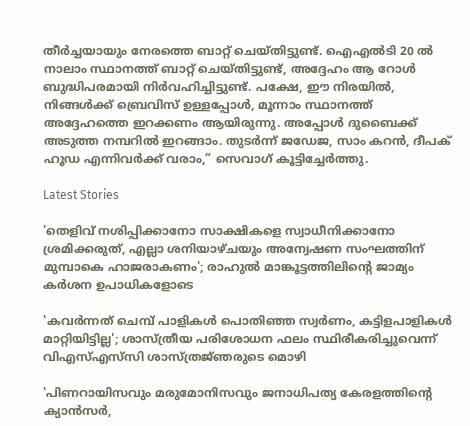തീർച്ചയായും നേരത്തെ ബാറ്റ് ചെയ്തിട്ടുണ്ട്. ഐ‌എൽ‌ടി 20 ൽ നാലാം സ്ഥാനത്ത് ബാറ്റ് ചെയ്തിട്ടുണ്ട്, അദ്ദേഹം ആ റോൾ ബുദ്ധിപരമായി നിർവഹിച്ചിട്ടുണ്ട്. പക്ഷേ, ഈ നിരയിൽ, നിങ്ങൾക്ക് ബ്രെവിസ് ഉള്ളപ്പോൾ, മൂന്നാം സ്ഥാനത്ത് അദ്ദേഹത്തെ ഇറക്കണം ആയിരുന്നു. അപ്പോൾ ദുബൈക്ക് അടുത്ത നമ്പറിൽ ഇറങ്ങാം. തുടർന്ന് ജഡേജ, സാം കറൻ, ദീപക് ഹൂഡ എന്നിവർക്ക് വരാം,” സെവാഗ് കൂട്ടിച്ചേർത്തു.

Latest Stories

'തെളിവ് നശിപ്പിക്കാനോ സാക്ഷികളെ സ്വാധീനിക്കാനോ ശ്രമിക്കരുത്, എല്ലാ ശനിയാഴ്ചയും അന്വേഷണ സംഘത്തിന് മുമ്പാകെ ഹാജരാകണം'; രാഹുൽ മാങ്കൂട്ടത്തിലിന്റെ ജാമ്യം കർശന ഉപാധികളോടെ

'കവർന്നത് ചെമ്പ് പാളികൾ പൊതിഞ്ഞ സ്വർണം, കട്ടിളപാളികൾ മാറ്റിയിട്ടില്ല'; ശാസ്ത്രീയ പരിശോധന ഫലം സ്ഥിരീകരിച്ചുവെന്ന് വിഎസ്എസ്‍സി ശാസ്ത്രജ്‌ഞരുടെ മൊഴി

'പിണറായിസവും മരുമോനിസവും ജനാധിപത്യ കേരളത്തിന്റെ ക്യാൻസർ,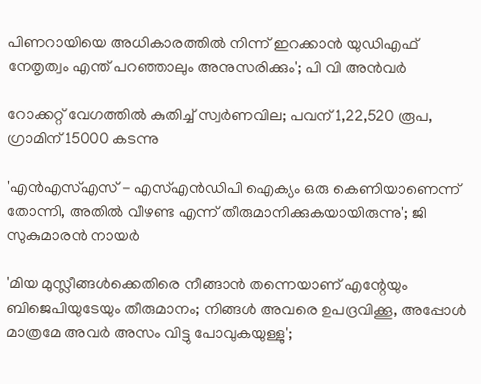പിണറായിയെ അധികാരത്തിൽ നിന്ന് ഇറക്കാൻ യുഡിഎഫ് നേതൃത്വം എന്ത്‌ പറഞ്ഞാലും അനുസരിക്കും'; പി വി അൻവർ

റോക്കറ്റ് വേഗത്തിൽ കുതിച്ച് സ്വർണവില; പവന് 1,22,520 രൂപ, ഗ്രാമിന് 15000 കടന്നു

'എന്‍എസ്എസ് - എസ്എന്‍ഡിപി ഐക്യം ഒരു കെണിയാണെന്ന് തോന്നി, അതിൽ വീഴണ്ട എന്ന് തീരുമാനിക്കുകയായിരുന്നു'; ജി സുകുമാരൻ നായർ

'മിയ മുസ്ലീങ്ങള്‍ക്കെതിരെ നീങ്ങാന്‍ തന്നെയാണ് എന്റേയും ബിജെപിയുടേയും തീരുമാനം; നിങ്ങള്‍ അവരെ ഉപദ്രവിക്കൂ, അപ്പോള്‍ മാത്രമേ അവര്‍ അസം വിട്ടു പോവുകയുള്ളു';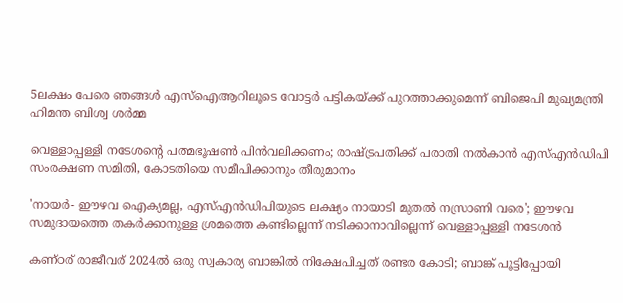5ലക്ഷം പേരെ ഞങ്ങള്‍ എസ്‌ഐആറിലൂടെ വോട്ടര്‍ പട്ടികയ്ക്ക് പുറത്താക്കുമെന്ന് ബിജെപി മുഖ്യമന്ത്രി ഹിമന്ത ബിശ്വ ശര്‍മ്മ

വെള്ളാപ്പള്ളി നടേശന്റെ പത്മഭൂഷൺ പിൻവലിക്കണം; രാഷ്ട്രപതിക്ക് പരാതി നൽകാൻ എസ്എൻഡിപി സംരക്ഷണ സമിതി, കോടതിയെ സമീപിക്കാനും തീരുമാനം

'നായർ- ഈഴവ ഐക്യമല്ല, എസ്എൻഡിപിയുടെ ലക്ഷ്യം നായാടി മുതൽ നസ്രാണി വരെ'; ഈഴവ സമുദായത്തെ തകർക്കാനുള്ള ശ്രമത്തെ കണ്ടില്ലെന്ന് നടിക്കാനാവില്ലെന്ന് വെള്ളാപ്പള്ളി നടേശൻ

കണ്ഠര് രാജീവര് 2024ല്‍ ഒരു സ്വകാര്യ ബാങ്കില്‍ നിക്ഷേപിച്ചത് രണ്ടര കോടി; ബാങ്ക് പൂട്ടിപ്പോയി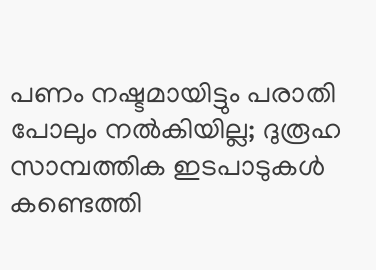പണം നഷ്ടമായിട്ടും പരാതി പോലും നല്‍കിയില്ല; ദുരൂഹ സാമ്പത്തിക ഇടപാടുകള്‍ കണ്ടെത്തി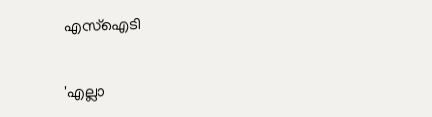എസ്‌ഐടി

'എല്ലാ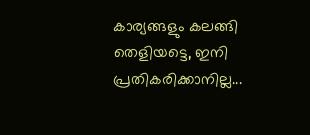കാര്യങ്ങളും കലങ്ങി തെളിയട്ടെ, ഇനി പ്രതികരിക്കാനില്ല...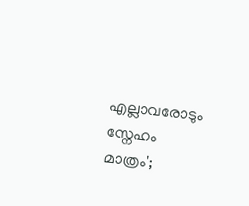എല്ലാവരോടും സ്നേഹം മാത്രം';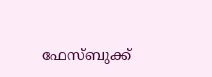ഫേസ്ബുക്ക്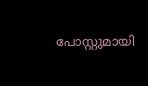പോസ്റ്റുമായി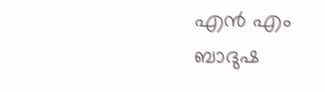എൻ എം ബാദുഷ